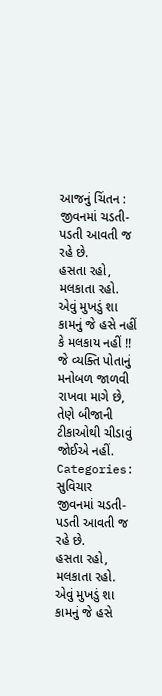આજનું ચિંતન :
જીવનમાં ચડતી-પડતી આવતી જ રહે છે.
હસતા રહો, મલકાતા રહો.
એવું મુખડું શા કામનું જે હસે નહીં કે મલકાય નહીં !!
જે વ્યક્તિ પોતાનું મનોબળ જાળવી રાખવા માગે છે,
તેણે બીજાની ટીકાઓથી ચીડાવું જોઈએ નહીં.
Categories: સુવિચાર
જીવનમાં ચડતી-પડતી આવતી જ રહે છે.
હસતા રહો, મલકાતા રહો.
એવું મુખડું શા કામનું જે હસે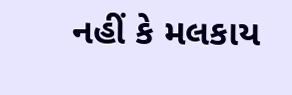નહીં કે મલકાય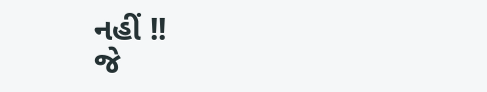નહીં !!
જે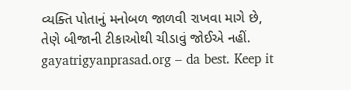વ્યક્તિ પોતાનું મનોબળ જાળવી રાખવા માગે છે,
તેણે બીજાની ટીકાઓથી ચીડાવું જોઈએ નહીં.
gayatrigyanprasad.org – da best. Keep it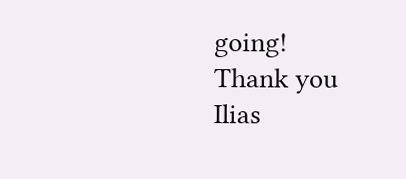going!
Thank you
Ilias